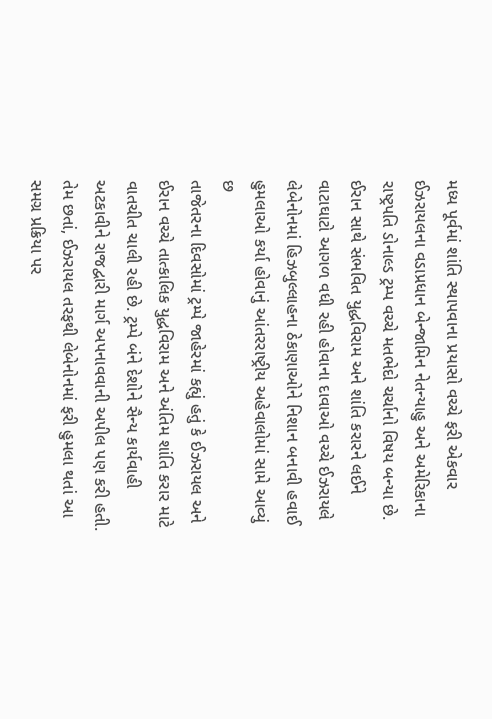મધ્ય પૂર્વમાં શાંતિ સ્થાપવાના પ્રયાસો વચ્ચે ફરી એકવાર ઈઝરાયલના વડાપ્રધાન બેન્જામિન નેતન્યાહુ અને અમેરિકાના રાષ્ટ્રપતિ ડોનાલ્ડ ટ્રમ્પ વચ્ચે મતભેદો ચર્ચાનો વિષય બન્યા છે. ઈરાન સાથે સંભવિત યુદ્ધવિરામ અને શાંતિ કરારને લઈને વાટાઘાટો આગળ વધી રહી હોવાના દાવાઓ વચ્ચે ઈઝરાયલે લેબેનોનમાં હિઝબુલ્લાહના ઠેકાણાઓને નિશાન બનાવી હવાઈ હુમલાઓ કર્યા હોવાનું આંતરરાષ્ટ્રીય અહેવાલોમાં સામે આવ્યું છ
તાજેતરના દિવસોમાં ટ્રમ્પે જાહેરમાં કહ્યું હતું કે ઈઝરાયલ અને ઈરાન વચ્ચે તાત્કાલિક યુદ્ધવિરામ અને અંતિમ શાંતિ કરાર માટે વાતચીત ચાલી રહી છે. ટ્રમ્પે બંને દેશોને સૈન્ય કાર્યવાહી અટકાવીને રાજદ્વારી માર્ગ અપનાવવાની અપીલ પણ કરી હતી. તેમ છતાં, ઈઝરાયલ તરફથી લેબેનોનમાં ફરી હુમલા થતાં આ સમગ્ર પ્રક્રિયા પર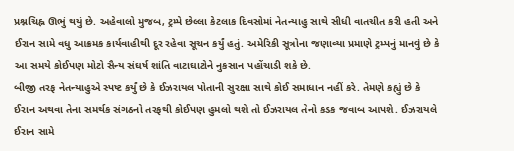પ્રશ્નચિહ્ન ઊભું થયું છે. અહેવાલો મુજબ, ટ્રમ્પે છેલ્લા કેટલાક દિવસોમાં નેતન્યાહુ સાથે સીધી વાતચીત કરી હતી અને ઈરાન સામે વધુ આક્રમક કાર્યવાહીથી દૂર રહેવા સૂચન કર્યું હતું. અમેરિકી સૂત્રોના જણાવ્યા પ્રમાણે ટ્રમ્પનું માનવું છે કે આ સમયે કોઈપણ મોટો સૈન્ય સંઘર્ષ શાંતિ વાટાઘાટોને નુકસાન પહોંચાડી શકે છે.
બીજી તરફ નેતન્યાહુએ સ્પષ્ટ કર્યું છે કે ઈઝરાયલ પોતાની સુરક્ષા સાથે કોઈ સમાધાન નહીં કરે. તેમણે કહ્યું છે કે ઈરાન અથવા તેના સમર્થક સંગઠનો તરફથી કોઈપણ હુમલો થશે તો ઈઝરાયલ તેનો કડક જવાબ આપશે. ઈઝરાયલે ઈરાન સામે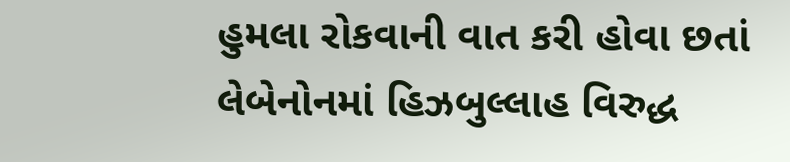હુમલા રોકવાની વાત કરી હોવા છતાં લેબેનોનમાં હિઝબુલ્લાહ વિરુદ્ધ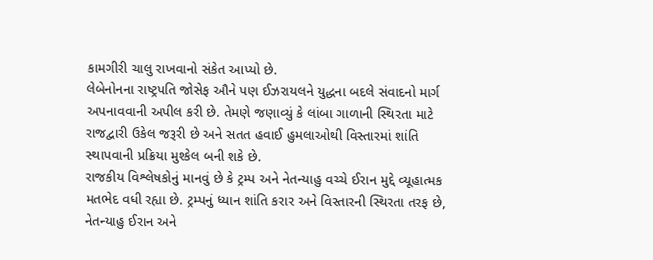કામગીરી ચાલુ રાખવાનો સંકેત આપ્યો છે.
લેબેનોનના રાષ્ટ્રપતિ જોસેફ ઔને પણ ઈઝરાયલને યુદ્ધના બદલે સંવાદનો માર્ગ અપનાવવાની અપીલ કરી છે. તેમણે જણાવ્યું કે લાંબા ગાળાની સ્થિરતા માટે રાજદ્વારી ઉકેલ જરૂરી છે અને સતત હવાઈ હુમલાઓથી વિસ્તારમાં શાંતિ સ્થાપવાની પ્રક્રિયા મુશ્કેલ બની શકે છે.
રાજકીય વિશ્લેષકોનું માનવું છે કે ટ્રમ્પ અને નેતન્યાહુ વચ્ચે ઈરાન મુદ્દે વ્યૂહાત્મક મતભેદ વધી રહ્યા છે. ટ્રમ્પનું ધ્યાન શાંતિ કરાર અને વિસ્તારની સ્થિરતા તરફ છે, નેતન્યાહુ ઈરાન અને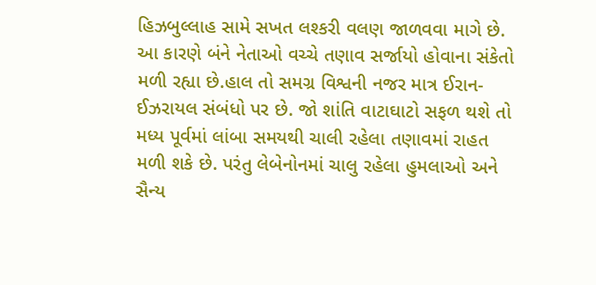હિઝબુલ્લાહ સામે સખત લશ્કરી વલણ જાળવવા માગે છે. આ કારણે બંને નેતાઓ વચ્ચે તણાવ સર્જાયો હોવાના સંકેતો મળી રહ્યા છે.હાલ તો સમગ્ર વિશ્વની નજર માત્ર ઈરાન-ઈઝરાયલ સંબંધો પર છે. જો શાંતિ વાટાઘાટો સફળ થશે તો મધ્ય પૂર્વમાં લાંબા સમયથી ચાલી રહેલા તણાવમાં રાહત મળી શકે છે. પરંતુ લેબેનોનમાં ચાલુ રહેલા હુમલાઓ અને સૈન્ય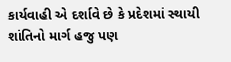કાર્યવાહી એ દર્શાવે છે કે પ્રદેશમાં સ્થાયી શાંતિનો માર્ગ હજુ પણ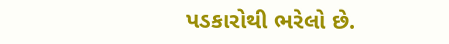પડકારોથી ભરેલો છે.